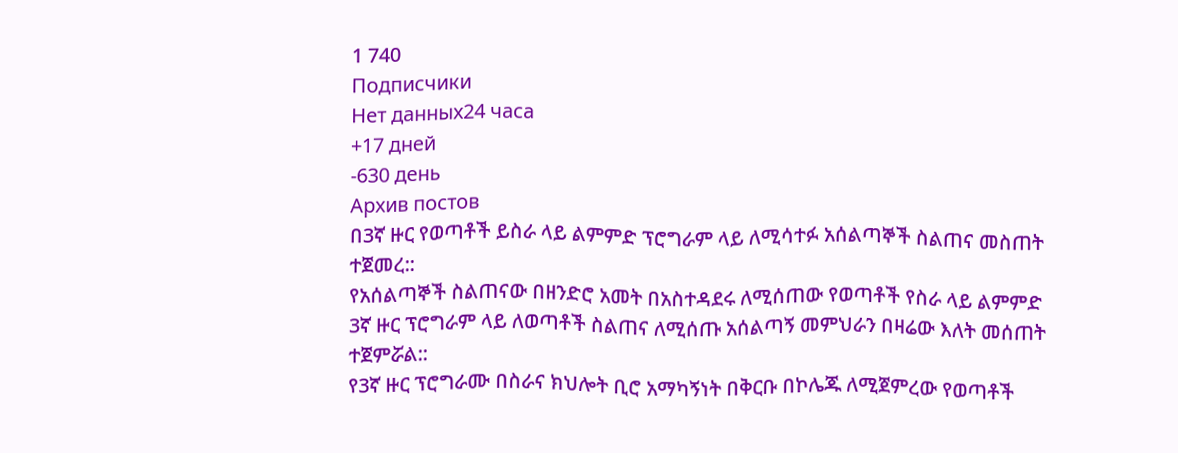1 740
Подписчики
Нет данных24 часа
+17 дней
-630 день
Архив постов
በ3ኛ ዙር የወጣቶች ይስራ ላይ ልምምድ ፕሮግራም ላይ ለሚሳተፉ አሰልጣኞች ስልጠና መስጠት ተጀመረ::
የአሰልጣኞች ስልጠናው በዘንድሮ አመት በአስተዳደሩ ለሚሰጠው የወጣቶች የስራ ላይ ልምምድ 3ኛ ዙር ፕሮግራም ላይ ለወጣቶች ስልጠና ለሚሰጡ አሰልጣኝ መምህራን በዛሬው እለት መሰጠት ተጀምሯል::
የ3ኛ ዙር ፕሮግራሙ በስራና ክህሎት ቢሮ አማካኝነት በቅርቡ በኮሌጁ ለሚጀምረው የወጣቶች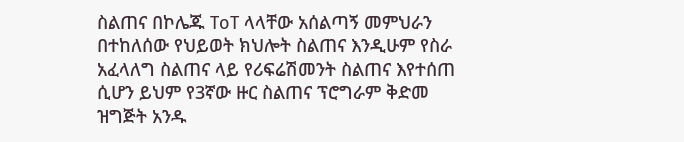ስልጠና በኮሌጁ ToT ላላቸው አሰልጣኝ መምህራን በተከለሰው የህይወት ክህሎት ስልጠና እንዲሁም የስራ አፈላለግ ስልጠና ላይ የሪፍሬሽመንት ስልጠና እየተሰጠ ሲሆን ይህም የ3ኛው ዙር ስልጠና ፕሮግራም ቅድመ ዝግጅት አንዱ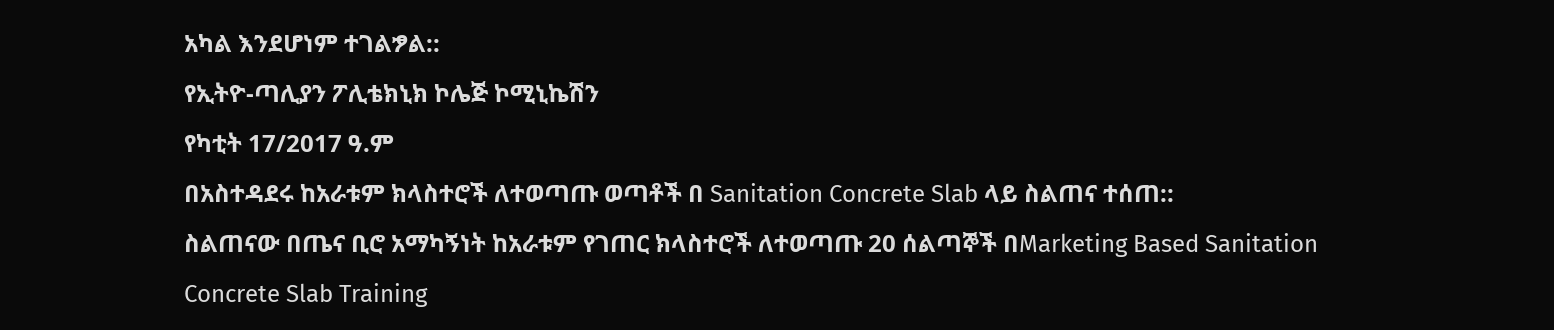አካል እንደሆነም ተገልፇል::
የኢትዮ-ጣሊያን ፖሊቴክኒክ ኮሌጅ ኮሚኒኬሽን
የካቲት 17/2017 ዓ.ም
በአስተዳደሩ ከአራቱም ክላስተሮች ለተወጣጡ ወጣቶች በ Sanitation Concrete Slab ላይ ስልጠና ተሰጠ::
ስልጠናው በጤና ቢሮ አማካኝነት ከአራቱም የገጠር ክላስተሮች ለተወጣጡ 20 ሰልጣኞች በMarketing Based Sanitation Concrete Slab Training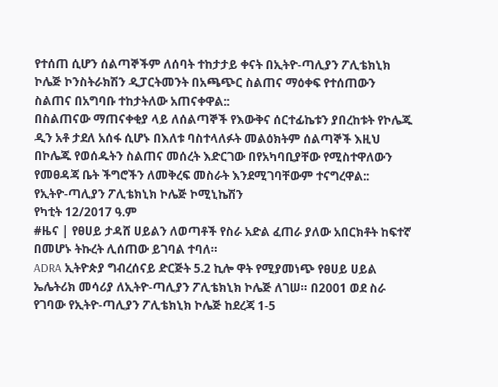የተሰጠ ሲሆን ሰልጣኞችም ለሰባት ተከታታይ ቀናት በኢትዮ-ጣሊያን ፖሊቴክኒክ ኮሌጅ ኮንስትራክሽን ዲፓርትመንት በአጫጭር ስልጠና ማዕቀፍ የተሰጠውን ስልጠና በአግባቡ ተከታትለው አጠናቀዋል::
በስልጠናው ማጠናቀቂያ ላይ ለሰልጣኞች የእውቅና ሰርተፊኬቱን ያበረከቱት የኮሌጁ ዲን አቶ ታደለ አሰፋ ሲሆኑ በእለቱ ባስተላለፉት መልዕክትም ሰልጣኞች እዚህ በኮሌጁ የወሰዱትን ስልጠና መሰረት እድርገው በየአካባቢያቸው የሚስተዋለውን የመፀዳጃ ቤት ችግሮችን ለመቅረፍ መስራት እንደሚገባቸውም ተናግረዋል::
የኢትዮ-ጣሊያን ፖሊቴክኒክ ኮሌጅ ኮሚኒኬሽን
የካቲት 12/2017 ዓ.ም
#ዜና | የፀሀይ ታዳሸ ሀይልን ለወጣቶች የስራ አድል ፈጠራ ያለው አበርክቶት ከፍተኛ በመሆኑ ትኩረት ሊሰጠው ይገባል ተባለ።
ADRA ኢትዮጵያ ግብረሰናይ ድርጅት 5.2 ኪሎ ዋት የሚያመነጭ የፀሀይ ሀይል ኤሌትሪክ መሳሪያ ለኢትዮ-ጣሊያን ፖሊቴክኒክ ኮሌጅ ለገሠ። በ2001 ወደ ስራ የገባው የኢትዮ-ጣሊያን ፖሊቴክኒክ ኮሌጅ ከደረጃ 1-5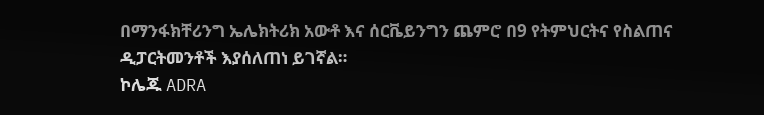በማንፋክቸሪንግ ኤሌክትሪክ አውቶ እና ሰርቬይንግን ጨምሮ በ9 የትምህርትና የስልጠና ዲፓርትመንቶች እያሰለጠነ ይገኛል።
ኮሌጁ ADRA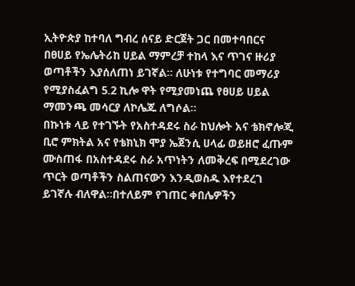ኢትዮጵያ ከተባለ ግብረ ሰናይ ድርጀት ጋር በመተባበርና በፀሀይ የኤሌትሪከ ሀይል ማምረቻ ተከላ እና ጥገና ዙሪያ ወጣቶችን እያሰለጠነ ይገኛል። ለሁነቱ የተግባር መማሪያ የሚያስፈልግ 5.2 ኪሎ ዋት የሚያመነጨ የፀሀይ ሀይል ማመንጫ መሳርያ ለኮሌጁ ለግሶል።
በኩነቱ ላይ የተገኙት የአስተዳደሩ ስራ ከህሎት አና ቴክኖሎጂ ቢሮ ምክትል አና የቴክኒክ ሞያ ኤጀንሲ ሀላፊ ወይዘሮ ፈጡም ሙስጠፋ በአስተዳደሩ ስራ አጥነትን ለመቅረፍ በሚደረገው ጥርት ወጣቶችን ስልጠናውን እንዲወስዱ እየተደረገ ይገኛሉ ብለዋል።በተለይም የገጠር ቀበሌዎችን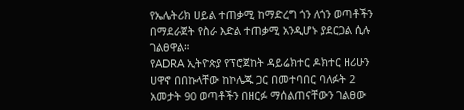የኤሌትሪክ ሀይል ተጠቃሚ ከማድረግ ጎን ለጎን ወጣቶችን በማደራጀት የስራ እድል ተጠቃሚ አንዲሆኑ ያደርጋል ሲሉ ገልፀዋል።
የADRA ኢትዮጵያ የፕሮጀከት ዳይሬክተር ዶክተር ዘሪሁን ሀዋኖ በበኩላቸው ከኮሌጁ ጋር በመተባበር ባለፉት 2 አመታት 90 ወጣቶችን በዘርፉ ማሰልጠናቸውን ገልፀው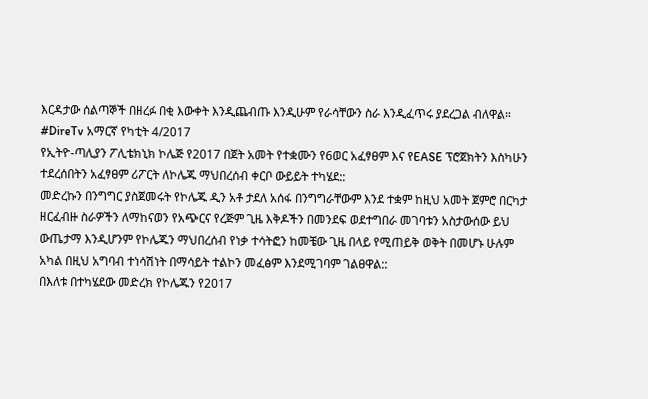እርዳታው ሰልጣኞች በዘረፉ በቂ እውቀት እንዲጨብጡ እንዲሁም የራሳቸውን ስራ እንዲፈጥሩ ያደረጋል ብለዋል።
#DireTv አማርኛ የካቲት 4/2017
የኢትዮ-ጣሊያን ፖሊቴክኒክ ኮሌጅ የ2017 በጀት አመት የተቋሙን የ6ወር አፈፃፀም እና የEASE ፕሮጀክትን እስካሁን ተደረሰበትን አፈፃፀም ሪፖርት ለኮሌጁ ማህበረሰብ ቀርቦ ውይይት ተካሄደ::
መድረኩን በንግግር ያስጀመሩት የኮሌጁ ዲን አቶ ታደለ አሰፋ በንግግራቸውም እንደ ተቋም ከዚህ አመት ጀምሮ በርካታ ዘርፈብዙ ስራዎችን ለማከናወን የአጭርና የረጅም ጊዜ እቅዶችን በመንደፍ ወደተግበራ መገባቱን አስታውሰው ይህ ውጤታማ እንዲሆንም የኮሌጁን ማህበረሰብ የነቃ ተሳትፎን ከመቼው ጊዜ በላይ የሚጠይቅ ወቅት በመሆኑ ሁሉም አካል በዚህ አግባብ ተነሳሽነት በማሳይት ተልኮን መፈፅም እንደሚገባም ገልፀዋል::
በእለቱ በተካሄደው መድረክ የኮሌጁን የ2017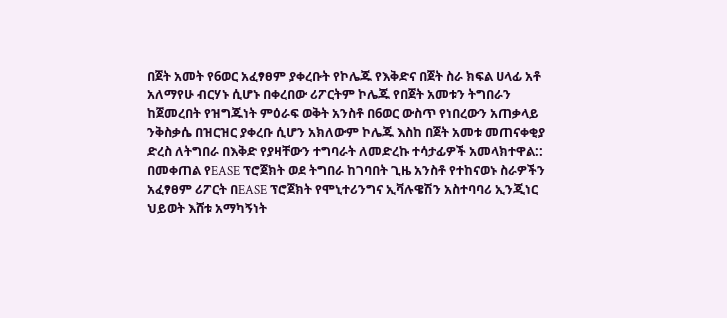በጀት አመት የ6ወር አፈፃፀም ያቀረቡት የኮሌጁ የእቅድና በጀት ስራ ክፍል ሀላፊ አቶ አለማየሁ ብርሃኑ ሲሆኑ በቀረበው ሪፖርትም ኮሌጁ የበጀት አመቱን ትግበራን ከጀመረበት የዝግጁነት ምዕራፍ ወቅት አንስቶ በ6ወር ውስጥ የነበረውን አጠቃላይ ንቅስቃሴ በዝርዝር ያቀረቡ ሲሆን አክለውም ኮሌጁ እስከ በጀት አመቱ መጠናቀቂያ ድረስ ለትግበራ በእቅድ የያዛቸውን ተግባራት ለመድረኩ ተሳታፊዎች አመላክተዋል::
በመቀጠል የEASE ፕሮጀክት ወደ ትግበራ ከገባበት ጊዜ አንስቶ የተከናወኑ ስራዎችን አፈፃፀም ሪፖርት በEASE ፕሮጀክት የሞኒተሪንግና ኢቫሉዌሽን አስተባባሪ ኢንጂነር ህይወት እሸቱ አማካኝነት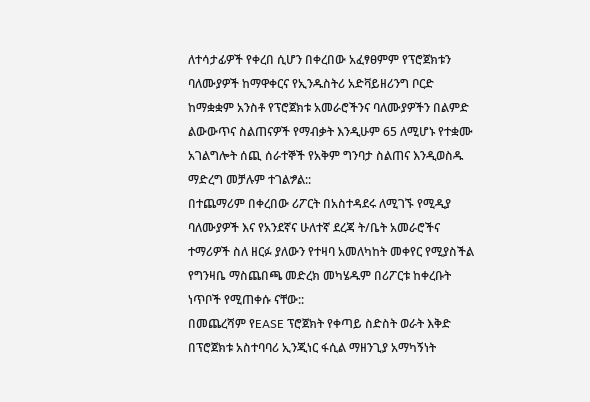ለተሳታፊዎች የቀረበ ሲሆን በቀረበው አፈፃፀምም የፕሮጀክቱን ባለሙያዎች ከማዋቀርና የኢንዱስትሪ አድቫይዘሪንግ ቦርድ ከማቋቋም አንስቶ የፕሮጀክቱ አመራሮችንና ባለሙያዎችን በልምድ ልውውጥና ስልጠናዎች የማብቃት እንዲሁም 65 ለሚሆኑ የተቋሙ አገልግሎት ሰጪ ሰራተኞች የአቅም ግንባታ ስልጠና እንዲወስዱ ማድረግ መቻሉም ተገልፇል::
በተጨማሪም በቀረበው ሪፖርት በአስተዳደሩ ለሚገኙ የሚዲያ ባለሙያዎች እና የአንደኛና ሁለተኛ ደረጃ ት/ቤት አመራሮችና ተማሪዎች ስለ ዘርፉ ያለውን የተዛባ አመለካከት መቀየር የሚያስችል የግንዛቤ ማስጨበጫ መድረክ መካሄዱም በሪፖርቱ ከቀረቡት ነጥቦች የሚጠቀሱ ናቸው::
በመጨረሻም የEASE ፕሮጀክት የቀጣይ ስድስት ወራት እቅድ በፕሮጀክቱ አስተባባሪ ኢንጂነር ፋሲል ማዘንጊያ አማካኝነት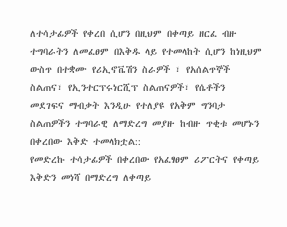ለተሳታፊዎች የቀረበ ሲሆን በዚህም በቀጣይ ዘርፈ ብዙ ተግባራትን ለመፈፀም በእቅዱ ላይ የተመላከት ሲሆን ከነዚህም ውስጥ በተቋሙ የሪኢኖቬሽን ስራዎች ፣ የአሰልጥኞች ስልጠና፣ የኢንተርፕሩነርሺፕ ስልጠናዎች፣ የሴቶችን መደገፍና ማብቃት እንዲሁ የተለያዩ የአቅም ግንባታ ስልጠዎችን ተግባራዊ ለማድረግ መያዙ ከብዙ ጥቂቱ መሆኑን በቀረበው እቅድ ተመላክቷል::
የመድረኩ ተሳታፊዎች በቀረበው የአፈፃፀም ሪፖርትና የቀጣይ እቅድን መነሻ በማድረግ ለቀጣይ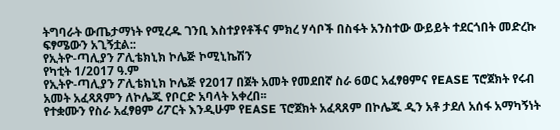ትግባራት ውጤታማነት የሚረዱ ገንቢ እስተያየቶችና ምክረ ሃሳቦች በስፋት አንስተው ውይይት ተደርጎበት መድረኩ ፍፃሜውን አጊኝቷል::
የኢትዮ-ጣሊያን ፖሊቴክኒክ ኮሌጅ ኮሚኒኬሽን
የካቲት 1/2017 ዓ.ም
የኢትዮ-ጣሊያን ፖሊቴክኒክ ኮሌጅ የ2017 በጀት አመት የመደበኛ ስራ 6ወር አፈፃፀምና የEASE ፕሮጀክት የሩብ አመት አፈጻጸምን ለኮሌጁ የቦርድ አባላት አቀረበ፡፡
የተቋሙን የስራ አፈፃፀም ሪፖርት እንዲሁም የEASE ፕሮጀክት አፈጻጸም በኮሌጁ ዲን አቶ ታደለ አሰፋ አማካኝነት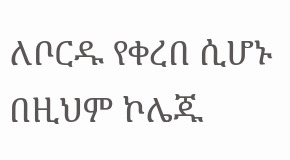ለቦርዱ የቀረበ ሲሆኑ በዚህም ኮሌጁ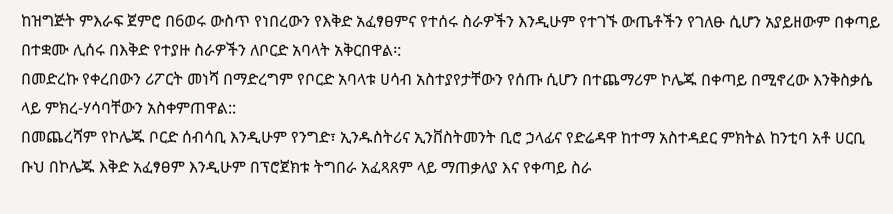ከዝግጅት ምእራፍ ጀምሮ በ6ወሩ ውስጥ የነበረውን የእቅድ አፈፃፀምና የተሰሩ ስራዎችን እንዲሁም የተገኙ ውጤቶችን የገለፁ ሲሆን አያይዘውም በቀጣይ በተቋሙ ሊሰሩ በእቅድ የተያዙ ስራዎችን ለቦርድ አባላት አቅርበዋል፡:
በመድረኩ የቀረበውን ሪፖርት መነሻ በማድረግም የቦርድ አባላቱ ሀሳብ አስተያየታቸውን የሰጡ ሲሆን በተጨማሪም ኮሌጁ በቀጣይ በሚኖረው እንቅስቃሴ ላይ ምክረ-ሃሳባቸውን አስቀምጠዋል::
በመጨረሻም የኮሌጁ ቦርድ ሰብሳቢ እንዲሁም የንግድ፣ ኢንዱስትሪና ኢንቨስትመንት ቢሮ ኃላፊና የድሬዳዋ ከተማ አስተዳደር ምክትል ከንቲባ አቶ ሀርቢ ቡህ በኮሌጁ እቅድ አፈፃፀም እንዲሁም በፕሮጀክቱ ትግበራ አፈጻጸም ላይ ማጠቃለያ እና የቀጣይ ስራ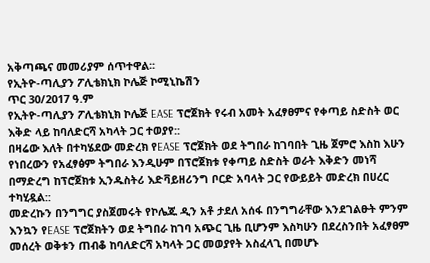አቅጣጫና መመሪያም ሰጥተዋል፡፡
የኢትዮ-ጣሊያን ፖሊቴክኒክ ኮሌጅ ኮሚኒኬሽን
ጥር 30/2017 ዓ.ም
የኢትዮ-ጣሊያን ፖሊቴክኒክ ኮሌጅ EASE ፕሮጀክት የሩብ አመት አፈፃፀምና የቀጣይ ስድስት ወር እቅድ ላይ ከባለድርሻ አካላት ጋር ተወያየ::
በዛሬው እለት በተካሄደው መድረክ የEASE ፕሮጀክት ወደ ትግበራ ከገባበት ጊዜ ጀምሮ እስከ እሁን የነበረውን የአፈፃፅም ትግበራ እንዲሁም በፕሮጀክቱ የቀጣይ ስድስት ወራት እቅድን መነሻ በማድረግ ከፕሮጀክቱ ኢንዱስትሪ እድቫይዘሪንግ ቦርድ አባላት ጋር የውይይት መድረክ በሀረር ተካሂዷል::
መድረኩን በንግግር ያስጀመሩት የኮሌጁ ዲን አቶ ታደለ አሰፋ በንግግራቸው እንደገልፁት ምንም እንኳን የEASE ፕሮጀክትን ወደ ትግበራ ከገባ አጭር ጊዜ ቢሆንም እስካሁን በደረስንበት አፈፃፀም መሰረት ወቅቱን ጠብቆ ከባለድርሻ አካላት ጋር መወያየት አስፈላጊ በመሆኑ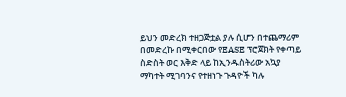ይህን መድረክ ተዘጋጅቷል ያሉ ሲሆን በተጨማሪም በመድረኩ በሚቀርበው የEASE ፕሮጀክት የቀጣይ ስድስት ወር እቅድ ላይ ከኢንዱስትሪው አኳያ ማካተት ሚገባንና የተዘነጉ ጉዳዮች ካሉ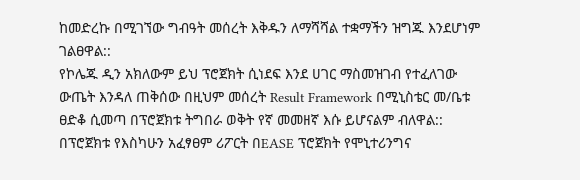ከመድረኩ በሚገኘው ግብዓት መሰረት እቅዱን ለማሻሻል ተቋማችን ዝግጁ እንደሆነም ገልፀዋል::
የኮሌጁ ዲን አክለውም ይህ ፕሮጀክት ሲነደፍ እንደ ሀገር ማስመዝገብ የተፈለገው ውጤት እንዳለ ጠቅሰው በዚህም መሰረት Result Framework በሚኒስቴር መ/ቤቱ ፀድቆ ሲመጣ በፕሮጀክቱ ትግበራ ወቅት የኛ መመዘኛ እሱ ይሆናልም ብለዋል::
በፕሮጀክቱ የእስካሁን አፈፃፀም ሪፖርት በEASE ፕሮጀክት የሞኒተሪንግና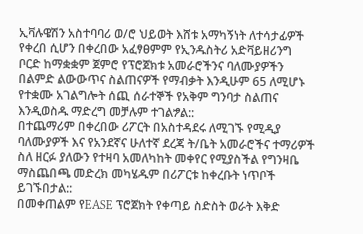ኢቫሉዌሽን አስተባባሪ ወ/ሮ ህይወት እሸቱ አማካኝነት ለተሳታፊዎች የቀረበ ሲሆን በቀረበው አፈፃፀምም የኢንዱስትሪ አድቫይዘሪንግ ቦርድ ከማቋቋም ጀምሮ የፕሮጀክቱ አመራሮችንና ባለሙያዎችን በልምድ ልውውጥና ስልጠናዎች የማብቃት እንዲሁም 65 ለሚሆኑ የተቋሙ አገልግሎት ሰጪ ሰራተኞች የአቅም ግንባታ ስልጠና እንዲወስዱ ማድረግ መቻሉም ተገልፇል::
በተጨማሪም በቀረበው ሪፖርት በአስተዳደሩ ለሚገኙ የሚዲያ ባለሙያዎች እና የአንደኛና ሁለተኛ ደረጃ ት/ቤት አመራሮችና ተማሪዎች ስለ ዘርፉ ያለውን የተዛባ አመለካከት መቀየር የሚያስችል የግንዛቤ ማስጨበጫ መድረክ መካሄዱም በሪፖርቱ ከቀረቡት ነጥቦች ይገኙበታል::
በመቀጠልም የEASE ፕሮጀክት የቀጣይ ስድስት ወራት እቅድ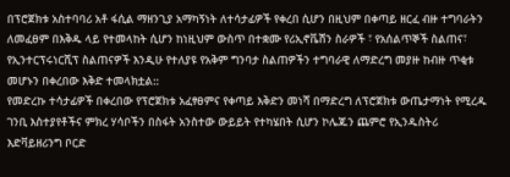በፕሮጀክቱ አስተባባሪ አቶ ፋሲል ማዘንጊያ አማካኝነት ለተሳታፊዎች የቀረበ ሲሆን በዚህም በቀጣይ ዘርፈ ብዙ ተግባራትን ለመፈፀም በእቅዱ ላይ የተመላከት ሲሆን ከነዚህም ውስጥ በተቋሙ የሪኢኖቬሽን ስራዎች ፣ የአሰልጥኞች ስልጠና፣ የኢንተርፕሩነርሺፕ ስልጠናዎች እንዲሁ የተለያዩ የአቅም ግንባታ ስልጠዎችን ተግባራዊ ለማድረግ መያዙ ከብዙ ጥቂቱ መሆኑን በቀረበው እቅድ ተመላክቷል::
የመድረኩ ተሳታፊዎች በቀረበው የፕሮጀክቱ አፈፃፀምና የቀጣይ እቅድን መነሻ በማድረግ ለፕሮጀክቱ ውጤታማነት የሚረዱ ገንቢ እስተያየቶችና ምክረ ሃሳቦችን በስፋት አንስተው ውይይት የተካሄበት ሲሆን ኮሌጁን ጨምሮ የኢንዱስትሪ እድቫይዘሪንግ ቦርድ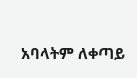አባላትም ለቀጣይ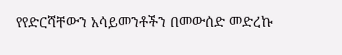የየድርሻቸውን አሳይመንቶችን በመውሰድ መድረኩ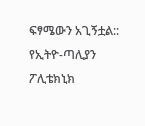ፍፃሜውን አጊኝቷል::
የኢትዮ-ጣሊያን ፖሊቴክኒክ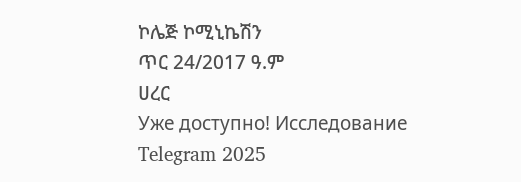ኮሌጅ ኮሚኒኬሽን
ጥር 24/2017 ዓ.ም
ሀረር
Уже доступно! Исследование Telegram 2025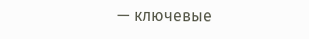— ключевые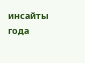инсайты года